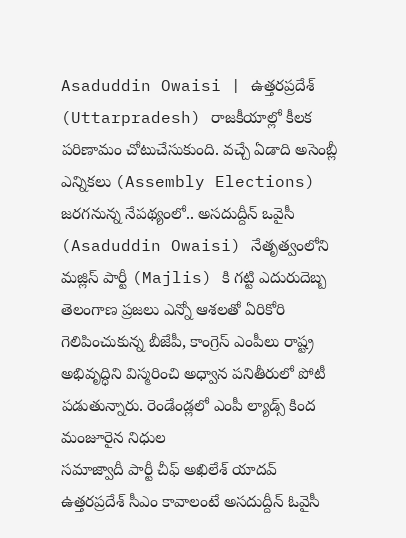Asaduddin Owaisi | ఉత్తరప్రదేశ్ (Uttarpradesh) రాజకీయాల్లో కీలక పరిణామం చోటుచేసుకుంది. వచ్చే ఏడాది అసెంబ్లీ ఎన్నికలు (Assembly Elections) జరగనున్న నేపథ్యంలో.. అసదుద్దీన్ ఒవైసీ (Asaduddin Owaisi) నేతృత్వంలోని మజ్లిస్ పార్టీ (Majlis) కి గట్టి ఎదురుదెబ్బ
తెలంగాణ ప్రజలు ఎన్నో ఆశలతో ఏరికోరి గెలిపించుకున్న బీజేపీ, కాంగ్రెస్ ఎంపీలు రాష్ట్ర అభివృద్ధిని విస్మరించి అధ్వాన పనితీరులో పోటీ పడుతున్నారు. రెండేండ్లలో ఎంపీ ల్యాడ్స్ కింద మంజూరైన నిధుల
సమాజ్వాదీ పార్టీ చీఫ్ అఖిలేశ్ యాదవ్ ఉత్తరప్రదేశ్ సీఎం కావాలంటే అసదుద్దీన్ ఓవైసీ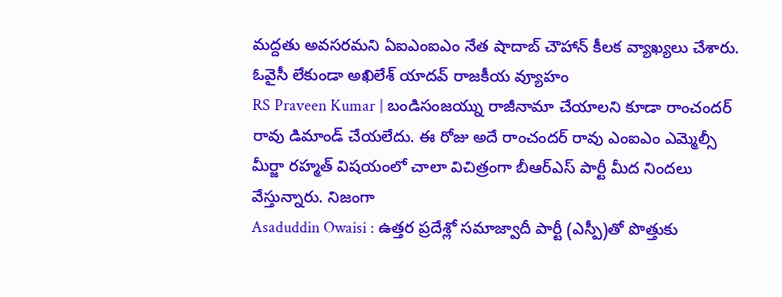మద్దతు అవసరమని ఏఐఎంఐఎం నేత షాదాబ్ చౌహాన్ కీలక వ్యాఖ్యలు చేశారు. ఓవైసీ లేకుండా అఖిలేశ్ యాదవ్ రాజకీయ వ్యూహం
RS Praveen Kumar | బండిసంజయ్ను రాజీనామా చేయాలని కూడా రాంచందర్ రావు డిమాండ్ చేయలేదు. ఈ రోజు అదే రాంచందర్ రావు ఎంఐఎం ఎమ్మెల్సీ మీర్జా రహ్మత్ విషయంలో చాలా విచిత్రంగా బీఆర్ఎస్ పార్టీ మీద నిందలు వేస్తున్నారు. నిజంగా
Asaduddin Owaisi : ఉత్తర ప్రదేశ్లో సమాజ్వాదీ పార్టీ (ఎస్పీ)తో పొత్తుకు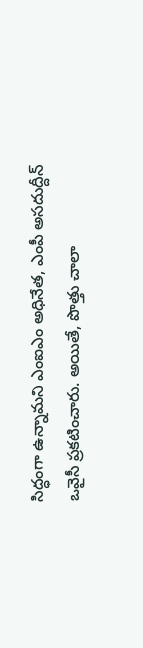సిద్ధంగా ఉన్నామని ఎంఐఎం అధినేత, ఎంపీ అసదుద్దీన్ ఒవైసీ ప్రకటించారు. అయితే, పొత్తు చాలా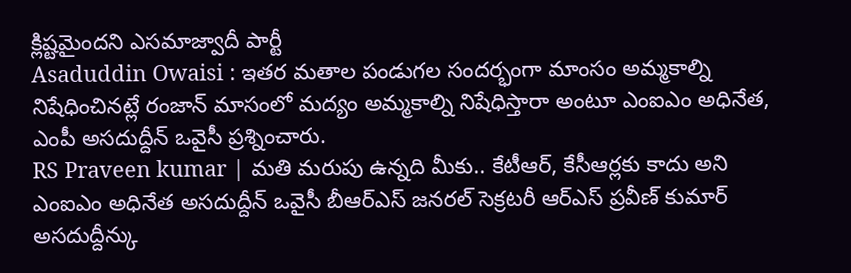క్లిష్టమైందని ఎసమాజ్వాదీ పార్టీ
Asaduddin Owaisi : ఇతర మతాల పండుగల సందర్భంగా మాంసం అమ్మకాల్ని నిషేధించినట్లే రంజాన్ మాసంలో మద్యం అమ్మకాల్ని నిషేధిస్తారా అంటూ ఎంఐఎం అధినేత, ఎంపీ అసదుద్దీన్ ఒవైసీ ప్రశ్నించారు.
RS Praveen kumar | మతి మరుపు ఉన్నది మీకు.. కేటీఆర్, కేసీఆర్లకు కాదు అని ఎంఐఎం అధినేత అసదుద్దీన్ ఒవైసీ బీఆర్ఎస్ జనరల్ సెక్రటరీ ఆర్ఎస్ ప్రవీణ్ కుమార్ అసదుద్దీన్కు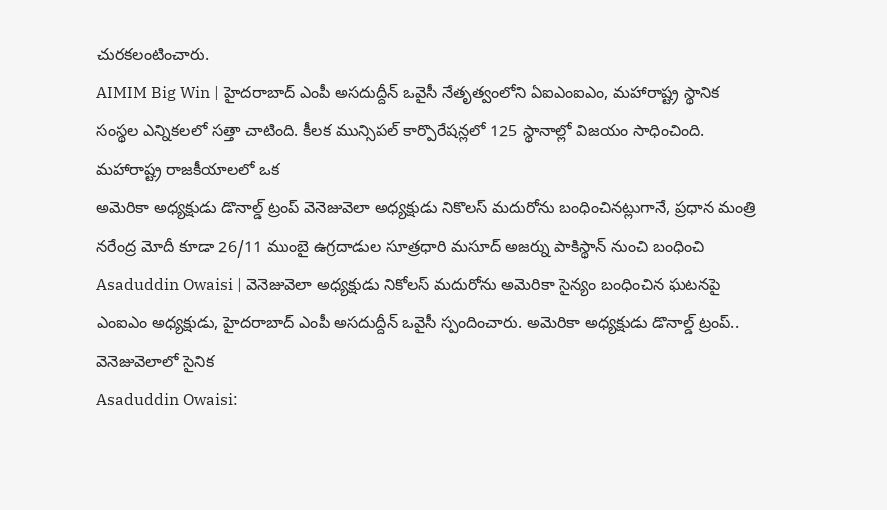చురకలంటించారు.
AIMIM Big Win | హైదరాబాద్ ఎంపీ అసదుద్దీన్ ఒవైసీ నేతృత్వంలోని ఏఐఎంఐఎం, మహారాష్ట్ర స్థానిక సంస్థల ఎన్నికలలో సత్తా చాటింది. కీలక మున్సిపల్ కార్పొరేషన్లలో 125 స్థానాల్లో విజయం సాధించింది. మహారాష్ట్ర రాజకీయాలలో ఒక
అమెరికా అధ్యక్షుడు డొనాల్డ్ ట్రంప్ వెనెజువెలా అధ్యక్షుడు నికొలస్ మదురోను బంధించినట్లుగానే, ప్రధాన మంత్రి నరేంద్ర మోదీ కూడా 26/11 ముంబై ఉగ్రదాడుల సూత్రధారి మసూద్ అజర్ను పాకిస్థాన్ నుంచి బంధించి
Asaduddin Owaisi | వెనెజువెలా అధ్యక్షుడు నికోలస్ మదురోను అమెరికా సైన్యం బంధించిన ఘటనపై ఎంఐఎం అధ్యక్షుడు, హైదరాబాద్ ఎంపీ అసదుద్దీన్ ఒవైసీ స్పందించారు. అమెరికా అధ్యక్షుడు డొనాల్డ్ ట్రంప్.. వెనెజువెలాలో సైనిక
Asaduddin Owaisi: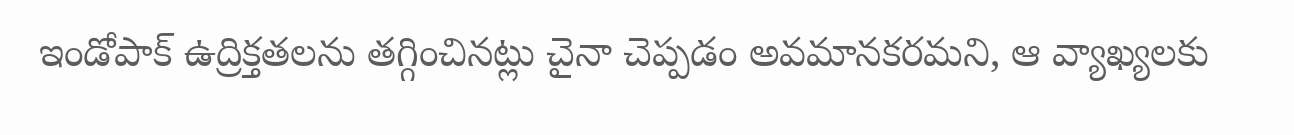ఇండోపాక్ ఉద్రిక్తతలను తగ్గించినట్లు చైనా చెప్పడం అవమానకరమని, ఆ వ్యాఖ్యలకు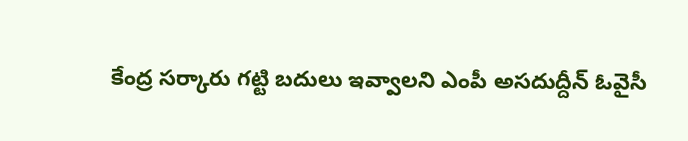కేంద్ర సర్కారు గట్టి బదులు ఇవ్వాలని ఎంపీ అసదుద్దీన్ ఓవైసీ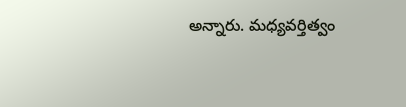అన్నారు. మధ్యవర్తిత్వం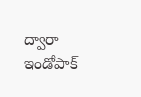ద్వారా ఇండోపాక్